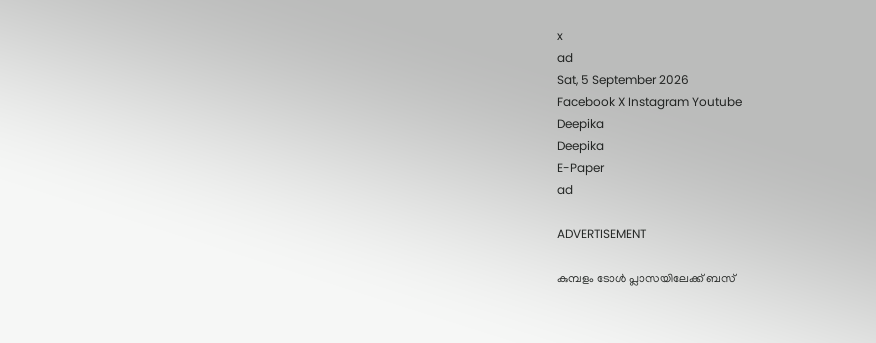x
ad
Sat, 5 September 2026
Facebook X Instagram Youtube
Deepika
Deepika
E-Paper
ad

ADVERTISEMENT

കുമ്പളം ടോൾ പ്ലാസയിലേക്ക് ബസ്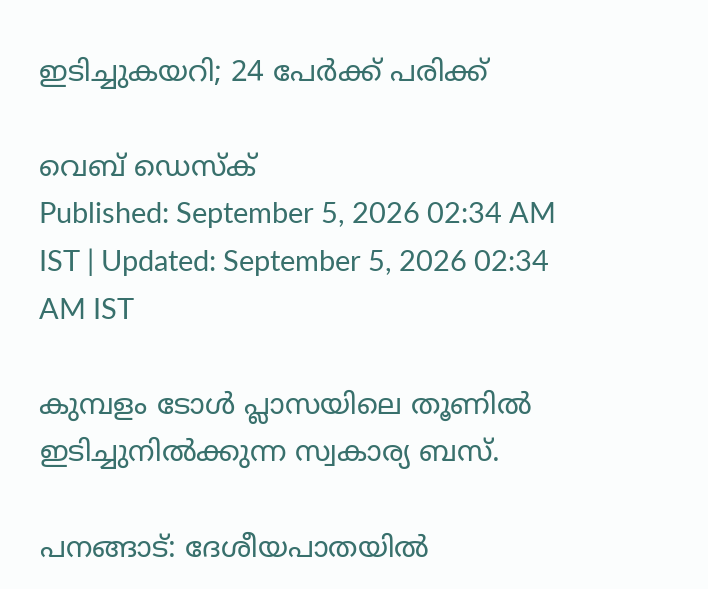ഇടിച്ചുകയറി; 24 പേർക്ക് പരിക്ക്

വെബ് ഡെസ്ക്
Published: September 5, 2026 02:34 AM IST | Updated: September 5, 2026 02:34 AM IST

കുമ്പളം ടോൾ പ്ലാസയിലെ തൂണിൽ ഇടിച്ചുനിൽക്കുന്ന സ്വകാര്യ ബസ്.

പനങ്ങാട്: ദേശീയപാതയിൽ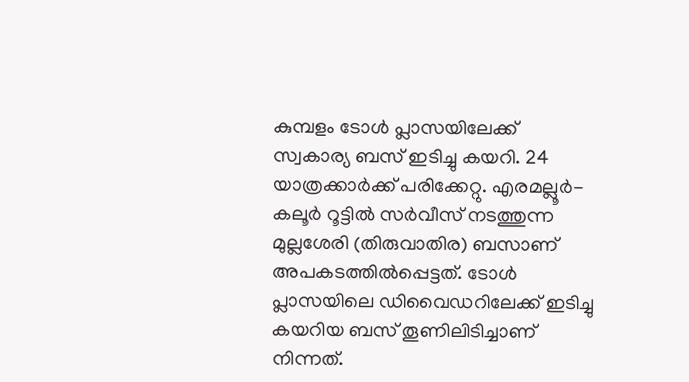കുമ്പളം ടോൾ പ്ലാസയിലേക്ക് സ്വകാര്യ ബസ് ഇടിച്ചു കയറി. 24 യാത്രക്കാർക്ക് പരിക്കേറ്റു. എരമല്ലൂർ-കലൂർ റൂട്ടിൽ സർവീസ് നടത്തുന്ന മുല്ലശേരി (തിരുവാതിര) ബസാണ് അപകടത്തിൽപ്പെട്ടത്. ടോൾ പ്ലാസയിലെ ഡിവൈഡറിലേക്ക് ഇടിച്ചു കയറിയ ബസ് തൂണിലിടിച്ചാണ് നിന്നത്.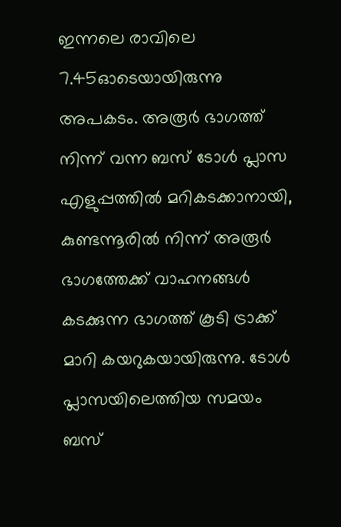ഇന്നലെ രാവിലെ 7.45ഓടെയായിരുന്നു അപകടം. അരൂർ ഭാഗത്ത് നിന്ന് വന്ന ബസ് ടോൾ പ്ലാസ എളുപ്പത്തിൽ മറികടക്കാനായി, കുണ്ടന്നൂരിൽ നിന്ന് അരൂർ ഭാഗത്തേക്ക് വാഹനങ്ങൾ കടക്കുന്ന ഭാഗത്ത് കൂടി ട്രാക്ക് മാറി കയറുകയായിരുന്നു. ടോൾ പ്ലാസയിലെത്തിയ സമയം ബസ്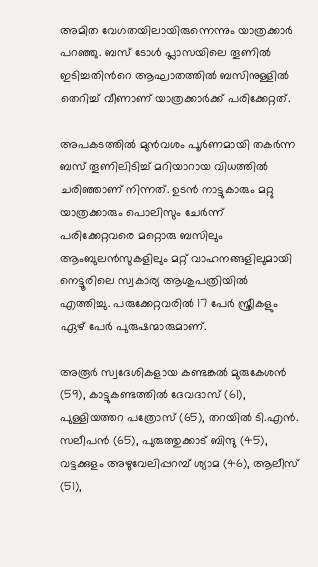അമിത വേഗതയിലായിരുന്നെന്നും യാത്രക്കാർ പറഞ്ഞു. ബസ് ടോൾ പ്ലാസയിലെ തൂണിൽ ഇടിച്ചതിന്‍റെ ആഘാതത്തിൽ ബസിനുള്ളിൽ തെറിച്ച് വീണാണ് യാത്രക്കാർക്ക് പരിക്കേറ്റത്.

അപകടത്തിൽ മുൻവശം പൂർണമായി തകർന്ന ബസ് തൂണിലിടിച്ച് മറിയാറായ വിധത്തിൽ ചരിഞ്ഞാണ് നിന്നത്. ഉടൻ നാട്ടുകാരും മറ്റു യാത്രക്കാരും പൊലിസും ചേർന്ന് പരിക്കേറ്റവരെ മറ്റൊരു ബസിലും ആംബുലൻസുകളിലും മറ്റ് വാഹനങ്ങളിലുമായി നെട്ടൂരിലെ സ്വകാര്യ ആശുപത്രിയിൽ എത്തിച്ചു. പരുക്കേറ്റവരിൽ 17 പേർ സ്ത്രീകളും ഏഴ് പേർ പുരുഷന്മാരുമാണ്.

അരൂർ സ്വദേശികളായ കണ്ടങ്കൽ മുരുകേശൻ (59), കാട്ടുകണ്ടത്തിൽ ദേവദാസ് (61), പുള്ളിയത്തറ പത്രോസ് (65), തറയിൽ ടി.എൻ. സലീപൻ (65), പുരുത്തുക്കാട് ബിന്ദു (45), വട്ടക്കുളം അഴുവേലിപ്പറമ്പ് ശ്യാമ (46), ആലീസ് (51),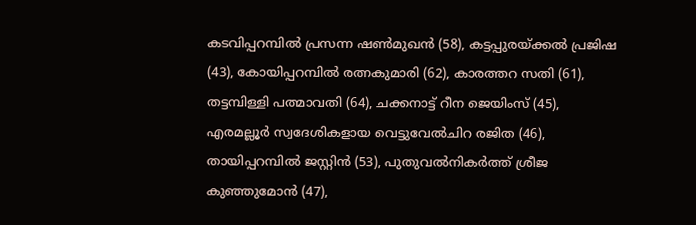കടവിപ്പറമ്പിൽ പ്രസന്ന ഷൺമുഖൻ (58), കട്ടപ്പുരയ്ക്കൽ പ്രജിഷ (43), കോയിപ്പറമ്പിൽ രത്നകുമാരി (62), കാരത്തറ സതി (61), തട്ടമ്പിള്ളി പത്മാവതി (64), ചക്കനാട്ട് റീന ജെയിംസ് (45), എരമല്ലൂർ സ്വദേശികളായ വെട്ടുവേൽചിറ രജിത (46), തായിപ്പറമ്പിൽ ജസ്റ്റിൻ (53), പുതുവൽനികർത്ത് ശ്രീജ കുഞ്ഞുമോൻ (47),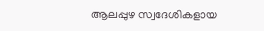ആലപ്പുഴ സ്വദേശികളായ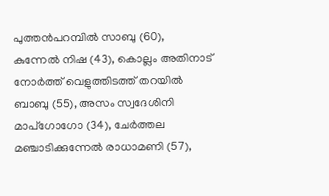പുത്തൻപറമ്പിൽ സാബു (60), കുന്നേൽ നിഷ (43), കൊല്ലം അതിനാട് നോർത്ത് വെളുത്തിടത്ത് തറയിൽ ബാബു (55), അസം സ്വദേശിനി മാപ്ഗോഗോ (34), ചേർത്തല മഞ്ചാടിക്കുന്നേൽ രാധാമണി (57),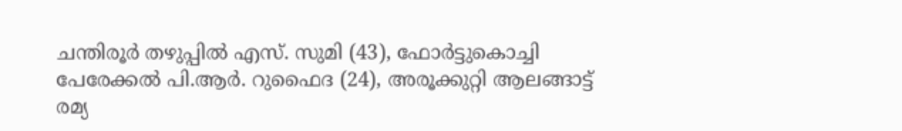ചന്തിരൂർ തഴുപ്പിൽ എസ്. സുമി (43), ഫോർട്ടുകൊച്ചി പേരേക്കൽ പി.ആർ. റുഫൈദ (24), അരൂക്കുറ്റി ആലങ്ങാട്ട് രമ്യ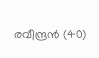രവീന്ദ്രൻ (40)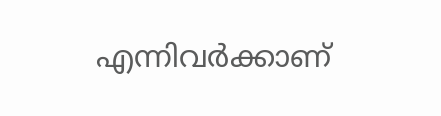എന്നിവർക്കാണ്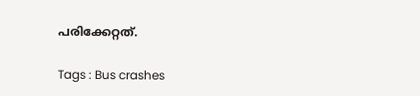പരിക്കേറ്റത്.

Tags : Bus crashes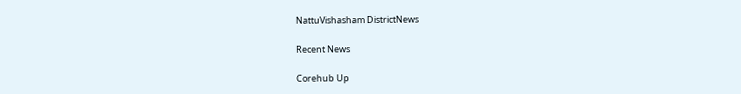NattuVishasham DistrictNews

Recent News

Corehub Up